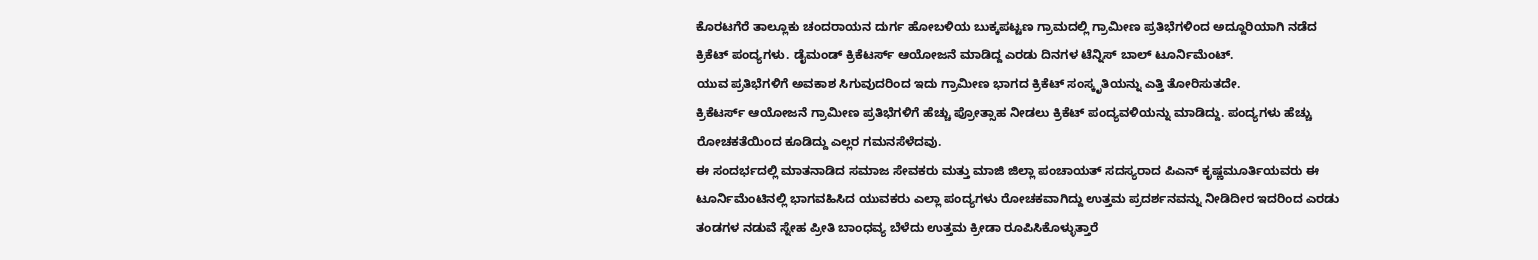ಕೊರಟಗೆರೆ ತಾಲ್ಲೂಕು ಚಂದರಾಯನ ದುರ್ಗ ಹೋಬಳಿಯ ಬುಕ್ಕಪಟ್ಟಣ ಗ್ರಾಮದಲ್ಲಿ ಗ್ರಾಮೀಣ ಪ್ರತಿಭೆಗಳಿಂದ ಅದ್ದೂರಿಯಾಗಿ ನಡೆದ ಕ್ರಿಕೆಟ್ ಪಂದ್ಯಗಳು. ಡೈಮಂಡ್ ಕ್ರಿಕೆಟರ್ಸ್ ಆಯೋಜನೆ ಮಾಡಿದ್ದ ಎರಡು ದಿನಗಳ ಟೆನ್ನಿಸ್ ಬಾಲ್ ಟೂರ್ನಿಮೆಂಟ್.
ಯುವ ಪ್ರತಿಭೆಗಳಿಗೆ ಅವಕಾಶ ಸಿಗುವುದರಿಂದ ಇದು ಗ್ರಾಮೀಣ ಭಾಗದ ಕ್ರಿಕೆಟ್ ಸಂಸ್ಕೃತಿಯನ್ನು ಎತ್ತಿ ತೋರಿಸುತದೇ.
ಕ್ರಿಕೆಟರ್ಸ್ ಆಯೋಜನೆ ಗ್ರಾಮೀಣ ಪ್ರತಿಭೆಗಳಿಗೆ ಹೆಚ್ಚು ಪ್ರೋತ್ಸಾಹ ನೀಡಲು ಕ್ರಿಕೆಟ್ ಪಂದ್ಯವಳಿಯನ್ನು ಮಾಡಿದ್ದು. ಪಂದ್ಯಗಳು ಹೆಚ್ಚು ರೋಚಕತೆಯಿಂದ ಕೂಡಿದ್ದು ಎಲ್ಲರ ಗಮನಸೆಳೆದವು.
ಈ ಸಂದರ್ಭದಲ್ಲಿ ಮಾತನಾಡಿದ ಸಮಾಜ ಸೇವಕರು ಮತ್ತು ಮಾಜಿ ಜಿಲ್ಲಾ ಪಂಚಾಯತ್ ಸದಸ್ಯರಾದ ಪಿಎನ್ ಕೃಷ್ಣಮೂರ್ತಿಯವರು ಈ ಟೂರ್ನಿಮೆಂಟಿನಲ್ಲಿ ಭಾಗವಹಿಸಿದ ಯುವಕರು ಎಲ್ಲಾ ಪಂದ್ಯಗಳು ರೋಚಕವಾಗಿದ್ದು ಉತ್ತಮ ಪ್ರದರ್ಶನವನ್ನು ನೀಡಿದೀರ ಇದರಿಂದ ಎರಡು ತಂಡಗಳ ನಡುವೆ ಸ್ನೇಹ ಪ್ರೀತಿ ಬಾಂಧವ್ಯ ಬೆಳೆದು ಉತ್ತಮ ಕ್ರೀಡಾ ರೂಪಿಸಿಕೊಳ್ಳುತ್ತಾರೆ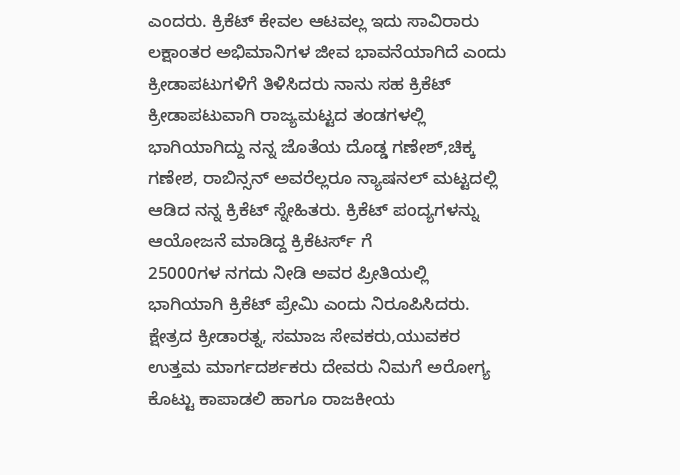ಎಂದರು. ಕ್ರಿಕೆಟ್ ಕೇವಲ ಆಟವಲ್ಲ ಇದು ಸಾವಿರಾರು ಲಕ್ಷಾಂತರ ಅಭಿಮಾನಿಗಳ ಜೀವ ಭಾವನೆಯಾಗಿದೆ ಎಂದು ಕ್ರೀಡಾಪಟುಗಳಿಗೆ ತಿಳಿಸಿದರು ನಾನು ಸಹ ಕ್ರಿಕೆಟ್ ಕ್ರೀಡಾಪಟುವಾಗಿ ರಾಜ್ಯಮಟ್ಟದ ತಂಡಗಳಲ್ಲಿ ಭಾಗಿಯಾಗಿದ್ದು ನನ್ನ ಜೊತೆಯ ದೊಡ್ಡ ಗಣೇಶ್,ಚಿಕ್ಕ ಗಣೇಶ, ರಾಬಿನ್ಸನ್ ಅವರೆಲ್ಲರೂ ನ್ಯಾಷನಲ್ ಮಟ್ಟದಲ್ಲಿ ಆಡಿದ ನನ್ನ ಕ್ರಿಕೆಟ್ ಸ್ನೇಹಿತರು. ಕ್ರಿಕೆಟ್ ಪಂದ್ಯಗಳನ್ನು ಆಯೋಜನೆ ಮಾಡಿದ್ದ ಕ್ರಿಕೆಟರ್ಸ್ ಗೆ
25000ಗಳ ನಗದು ನೀಡಿ ಅವರ ಪ್ರೀತಿಯಲ್ಲಿ ಭಾಗಿಯಾಗಿ ಕ್ರಿಕೆಟ್ ಪ್ರೇಮಿ ಎಂದು ನಿರೂಪಿಸಿದರು.
ಕ್ಷೇತ್ರದ ಕ್ರೀಡಾರತ್ನ, ಸಮಾಜ ಸೇವಕರು,ಯುವಕರ ಉತ್ತಮ ಮಾರ್ಗದರ್ಶಕರು ದೇವರು ನಿಮಗೆ ಅರೋಗ್ಯ ಕೊಟ್ಟು ಕಾಪಾಡಲಿ ಹಾಗೂ ರಾಜಕೀಯ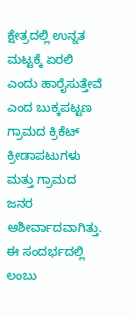ಕ್ಷೇತ್ರದಲ್ಲಿ ಉನ್ನತ ಮಟ್ಟಕ್ಕೆ ಏರಲಿ ಎಂದು ಹಾರೈಸುತ್ತೇವೆ ಎಂದ ಬುಕ್ಕಪಟ್ಟಣ ಗ್ರಾಮದ ಕ್ರಿಕೆಟ್ ಕ್ರೀಡಾಪಟುಗಳು ಮತ್ತು ಗ್ರಾಮದ ಜನರ ಆಶೀರ್ವಾದವಾಗಿತ್ತು.
ಈ ಸಂದರ್ಭದಲ್ಲಿ ಲಂಬು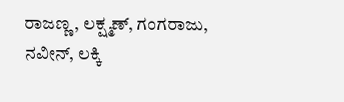ರಾಜಣ್ಣ, ಲಕ್ಷ್ಮಣ್, ಗಂಗರಾಜು, ನವೀನ್, ಲಕ್ಕಿ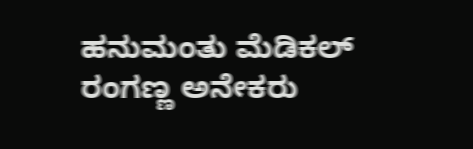ಹನುಮಂತು ಮೆಡಿಕಲ್ ರಂಗಣ್ಣ ಅನೇಕರು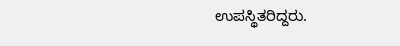ಉಪಸ್ಥಿತರಿದ್ದರು.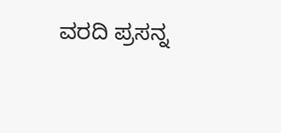ವರದಿ ಪ್ರಸನ್ನ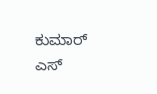ಕುಮಾರ್ ಎಸ್